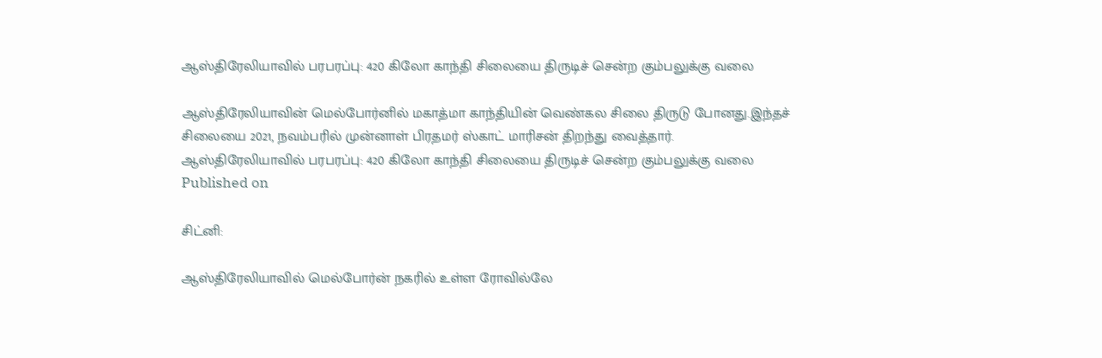ஆஸ்திரேலியாவில் பரபரப்பு: 420 கிலோ காந்தி சிலையை திருடிச் சென்ற கும்பலுக்கு வலை

ஆஸ்திரேலியாவின் மெல்போர்னில் மகாத்மா காந்தியின் வெண்கல சிலை திருடு போனது.இந்தச் சிலையை 2021, நவம்பரில் முன்னாள் பிரதமர் ஸ்காட் மாரிசன் திறந்து வைத்தார்.
ஆஸ்திரேலியாவில் பரபரப்பு: 420 கிலோ காந்தி சிலையை திருடிச் சென்ற கும்பலுக்கு வலை
Published on

சிட்னி:

ஆஸ்திரேலியாவில் மெல்போர்ன் நகரில் உள்ள ரோவில்லே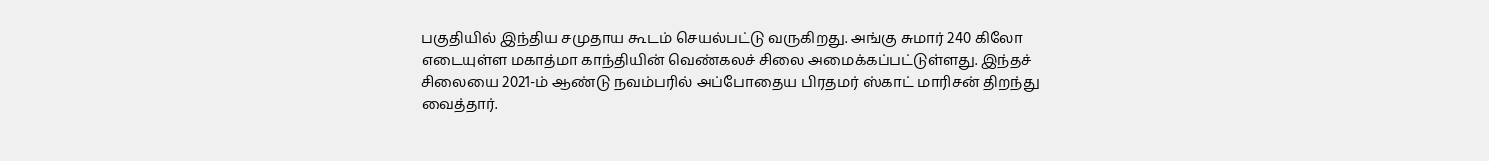பகுதியில் இந்திய சமுதாய கூடம் செயல்பட்டு வருகிறது. அங்கு சுமார் 240 கிலோ எடையுள்ள மகாத்மா காந்தியின் வெண்கலச் சிலை அமைக்கப்பட்டுள்ளது. இந்தச் சிலையை 2021-ம் ஆண்டு நவம்பரில் அப்போதைய பிரதமர் ஸ்காட் மாரிசன் திறந்து வைத்தார்.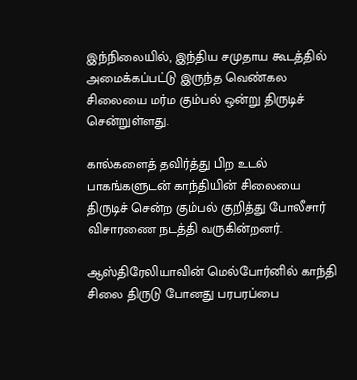இந்நிலையில், இந்திய சமுதாய கூடத்தில் அமைக்கப்பட்டு இருந்த வெண்கல சிலையை மர்ம கும்பல் ஒன்று திருடிச் சென்றுள்ளது.

கால்களைத் தவிர்த்து பிற உடல் பாகங்களுடன் காந்தியின் சிலையை திருடிச் சென்ற கும்பல் குறித்து போலீசார் விசாரணை நடத்தி வருகின்றனர்.

ஆஸ்திரேலியாவின் மெல்போர்னில் காந்தி சிலை திருடு போனது பரபரப்பை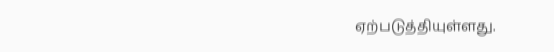ஏற்படுத்தியுள்ளது.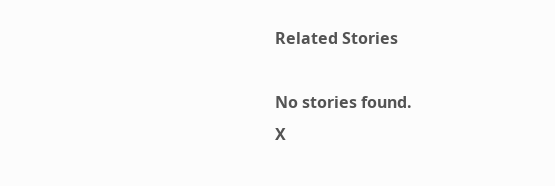Related Stories

No stories found.
X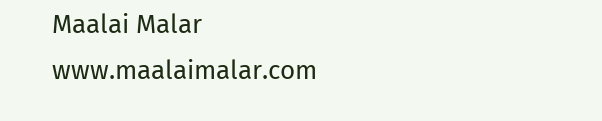Maalai Malar
www.maalaimalar.com